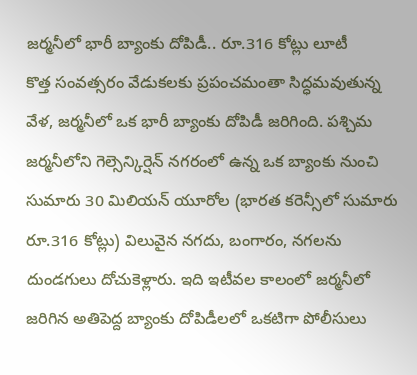జర్మనీలో భారీ బ్యాంకు దోపిడీ.. రూ.316 కోట్లు లూటీ
కొత్త సంవత్సరం వేడుకలకు ప్రపంచమంతా సిద్ధమవుతున్న వేళ, జర్మనీలో ఒక భారీ బ్యాంకు దోపిడీ జరిగింది. పశ్చిమ జర్మనీలోని గెల్సెన్కిర్షెన్ నగరంలో ఉన్న ఒక బ్యాంకు నుంచి సుమారు 30 మిలియన్ యూరోల (భారత కరెన్సీలో సుమారు రూ.316 కోట్లు) విలువైన నగదు, బంగారం, నగలను దుండగులు దోచుకెళ్లారు. ఇది ఇటీవల కాలంలో జర్మనీలో జరిగిన అతిపెద్ద బ్యాంకు దోపిడీలలో ఒకటిగా పోలీసులు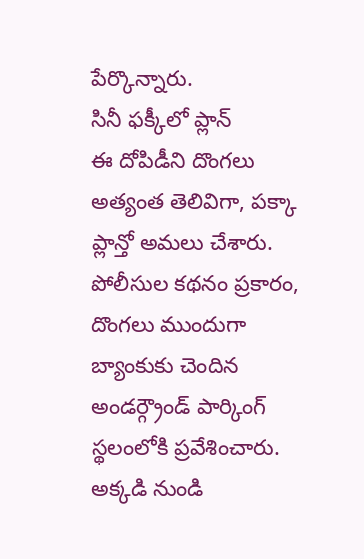పేర్కొన్నారు.
సినీ ఫక్కీలో ప్లాన్
ఈ దోపిడీని దొంగలు అత్యంత తెలివిగా, పక్కా ప్లాన్తో అమలు చేశారు. పోలీసుల కథనం ప్రకారం, దొంగలు ముందుగా బ్యాంకుకు చెందిన అండర్గ్రౌండ్ పార్కింగ్ స్థలంలోకి ప్రవేశించారు. అక్కడి నుండి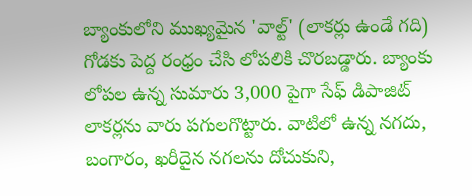బ్యాంకులోని ముఖ్యమైన 'వాల్ట్' (లాకర్లు ఉండే గది) గోడకు పెద్ద రంధ్రం చేసి లోపలికి చొరబడ్డారు. బ్యాంకు లోపల ఉన్న సుమారు 3,000 పైగా సేఫ్ డిపాజిట్ లాకర్లను వారు పగులగొట్టారు. వాటిలో ఉన్న నగదు, బంగారం, ఖరీదైన నగలను దోచుకుని,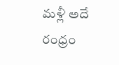మళ్లీ అదే రంధ్రం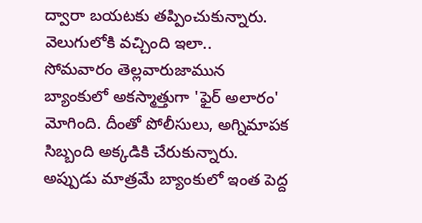ద్వారా బయటకు తప్పించుకున్నారు.
వెలుగులోకి వచ్చింది ఇలా..
సోమవారం తెల్లవారుజామున బ్యాంకులో అకస్మాత్తుగా 'ఫైర్ అలారం' మోగింది. దీంతో పోలీసులు, అగ్నిమాపక సిబ్బంది అక్కడికి చేరుకున్నారు. అప్పుడు మాత్రమే బ్యాంకులో ఇంత పెద్ద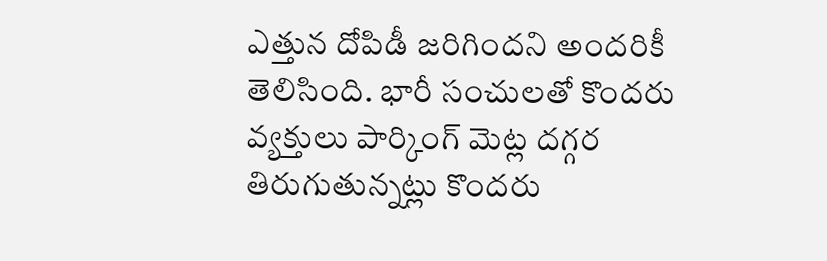ఎత్తున దోపిడీ జరిగిందని అందరికీ తెలిసింది. భారీ సంచులతో కొందరు వ్యక్తులు పార్కింగ్ మెట్ల దగ్గర తిరుగుతున్నట్లు కొందరు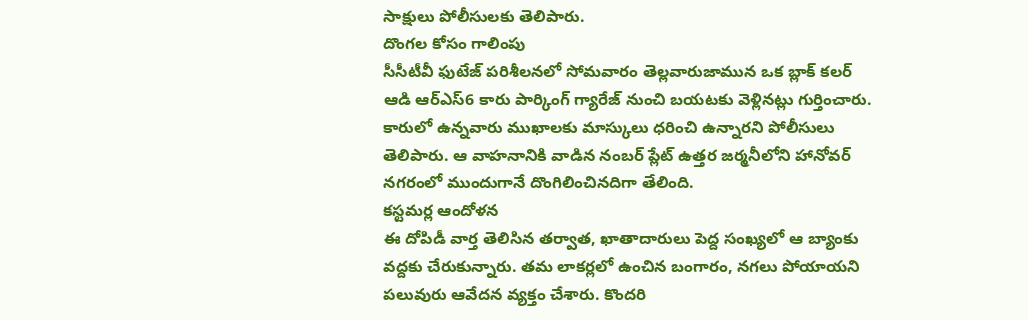సాక్షులు పోలీసులకు తెలిపారు.
దొంగల కోసం గాలింపు
సీసీటీవీ ఫుటేజ్ పరిశీలనలో సోమవారం తెల్లవారుజామున ఒక బ్లాక్ కలర్ ఆడి ఆర్ఎస్6 కారు పార్కింగ్ గ్యారేజ్ నుంచి బయటకు వెళ్లినట్లు గుర్తించారు. కారులో ఉన్నవారు ముఖాలకు మాస్కులు ధరించి ఉన్నారని పోలీసులు తెలిపారు. ఆ వాహనానికి వాడిన నంబర్ ప్లేట్ ఉత్తర జర్మనీలోని హానోవర్ నగరంలో ముందుగానే దొంగిలించినదిగా తేలింది.
కస్టమర్ల ఆందోళన
ఈ దోపిడీ వార్త తెలిసిన తర్వాత, ఖాతాదారులు పెద్ద సంఖ్యలో ఆ బ్యాంకు వద్దకు చేరుకున్నారు. తమ లాకర్లలో ఉంచిన బంగారం, నగలు పోయాయని పలువురు ఆవేదన వ్యక్తం చేశారు. కొందరి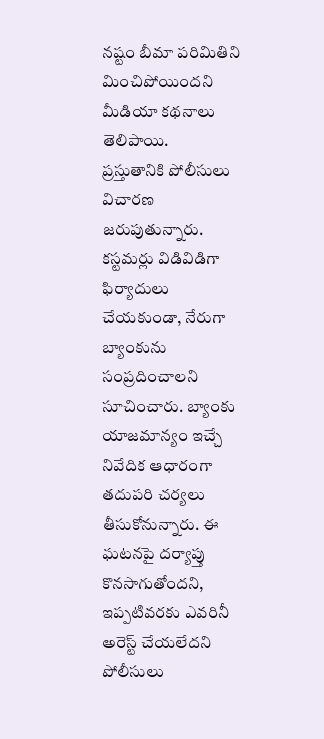నష్టం బీమా పరిమితిని మించిపోయిందని మీడియా కథనాలు తెలిపాయి.
ప్రస్తుతానికి పోలీసులు విచారణ జరుపుతున్నారు. కస్టమర్లు విడివిడిగా ఫిర్యాదులు చేయకుండా, నేరుగా బ్యాంకును సంప్రదించాలని సూచించారు. బ్యాంకు యాజమాన్యం ఇచ్చే నివేదిక ఆధారంగా తదుపరి చర్యలు తీసుకోనున్నారు. ఈ ఘటనపై దర్యాప్తు కొనసాగుతోందని, ఇప్పటివరకు ఎవరినీ అరెస్ట్ చేయలేదని పోలీసులు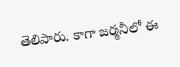తెలిపారు. కాగా జర్మనీలో ఈ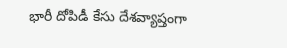భారీ దోపిడీ కేసు దేశవ్యాప్తంగా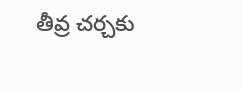తీవ్ర చర్చకు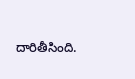దారితీసింది.